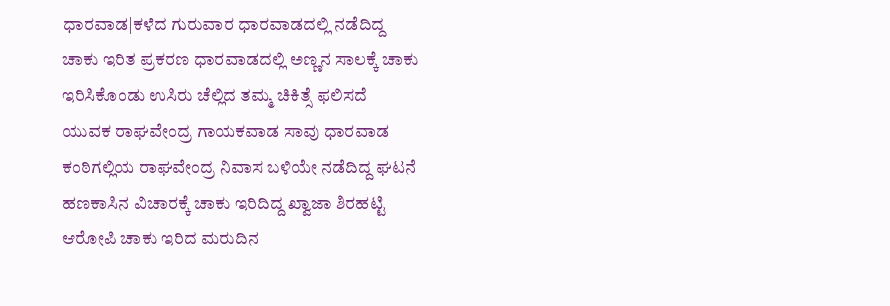ಧಾರವಾಡ|ಕಳೆದ ಗುರುವಾರ ಧಾರವಾಡದಲ್ಲಿ ನಡೆದಿದ್ದ ಚಾಕು ಇರಿತ ಪ್ರಕರಣ ಧಾರವಾಡದಲ್ಲಿ ಅಣ್ಣನ ಸಾಲಕ್ಕೆ ಚಾಕು ಇರಿಸಿಕೊಂಡು ಉಸಿರು ಚೆಲ್ಲಿದ ತಮ್ಮ ಚಿಕಿತ್ಸೆ ಫಲಿಸದೆ ಯುವಕ ರಾಘವೇಂದ್ರ ಗಾಯಕವಾಡ ಸಾವು ಧಾರವಾಡ ಕಂಠಿಗಲ್ಲಿಯ ರಾಘವೇಂದ್ರ ನಿವಾಸ ಬಳಿಯೇ ನಡೆದಿದ್ದ ಘಟನೆ ಹಣಕಾಸಿನ ವಿಚಾರಕ್ಕೆ ಚಾಕು ಇರಿದಿದ್ದ ಖ್ವಾಜಾ ಶಿರಹಟ್ಟಿ ಆರೋಪಿ ಚಾಕು ಇರಿದ ಮರುದಿನ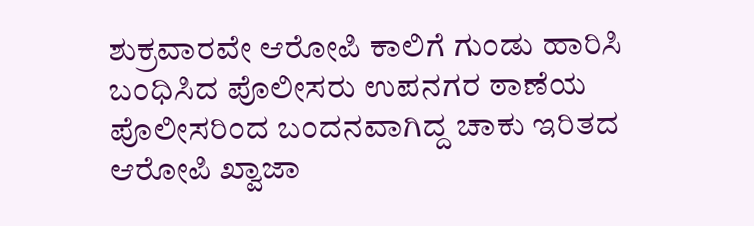ಶುಕ್ರವಾರವೇ ಆರೋಪಿ ಕಾಲಿಗೆ ಗುಂಡು ಹಾರಿಸಿ ಬಂಧಿಸಿದ ಪೊಲೀಸರು ಉಪನಗರ ಠಾಣೆಯ ಪೊಲೀಸರಿಂದ ಬಂದನವಾಗಿದ್ದ ಚಾಕು ಇರಿತದ ಆರೋಪಿ ಖ್ವಾಜಾ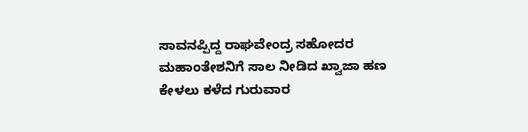ಸಾವನಪ್ಪಿದ್ದ ರಾಘವೇಂದ್ರ ಸಹೋದರ ಮಹಾಂತೇಶನಿಗೆ ಸಾಲ ನೀಡಿದ ಖ್ವಾಜಾ ಹಣ ಕೇಳಲು ಕಳೆದ ಗುರುವಾರ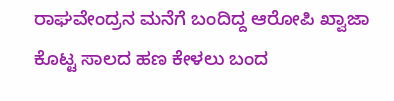ರಾಘವೇಂದ್ರನ ಮನೆಗೆ ಬಂದಿದ್ದ ಆರೋಪಿ ಖ್ವಾಜಾ ಕೊಟ್ಟ ಸಾಲದ ಹಣ ಕೇಳಲು ಬಂದ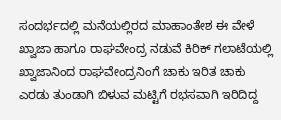ಸಂದರ್ಭದಲ್ಲಿ ಮನೆಯಲ್ಲಿರದ ಮಾಹಾಂತೇಶ ಈ ವೇಳೆ ಖ್ವಾಜಾ ಹಾಗೂ ರಾಘವೇಂದ್ರ ನಡುವೆ ಕಿರಿಕ್ ಗಲಾಟೆಯಲ್ಲಿ ಖ್ವಾಜಾನಿಂದ ರಾಘವೇಂದ್ರನಿಂಗೆ ಚಾಕು ಇರಿತ ಚಾಕು ಎರಡು ತುಂಡಾಗಿ ಬಿಳುವ ಮಟ್ಟಿಗೆ ರಭಸವಾಗಿ ಇರಿದಿದ್ದ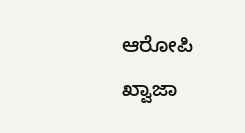ಆರೋಪಿ ಖ್ವಾಜಾ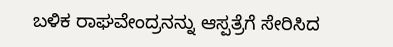ಬಳಿಕ ರಾಘವೇಂದ್ರನನ್ನು ಆಸ್ಪತ್ರೆಗೆ ಸೇರಿಸಿದ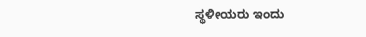ಸ್ಥಳೀಯರು ಇಂದು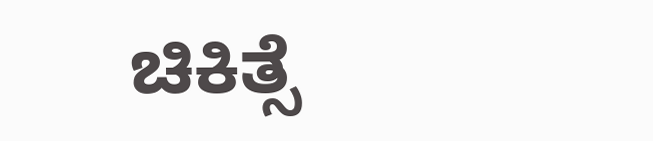ಚಿಕಿತ್ಸೆ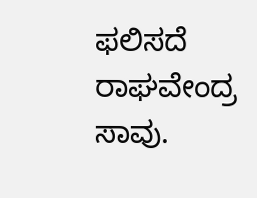ಫಲಿಸದೆ ರಾಘವೇಂದ್ರ ಸಾವು.